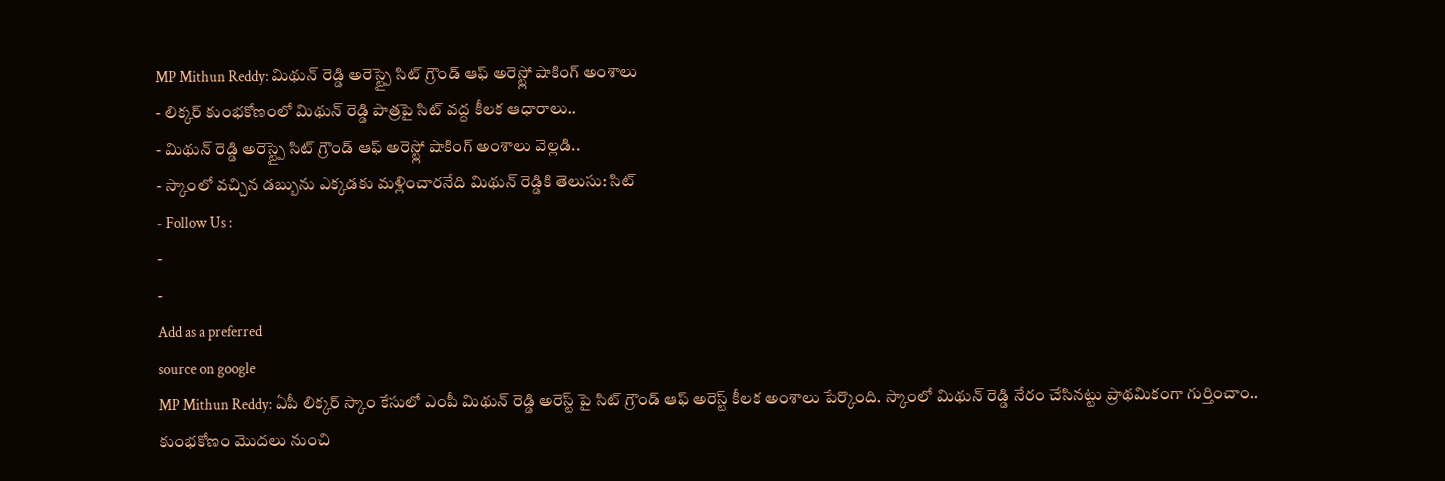MP Mithun Reddy: మిథున్ రెడ్డి అరెస్ట్పై సిట్ గ్రౌండ్ ఆఫ్ అరెస్ట్లో షాకింగ్ అంశాలు
- లిక్కర్ కుంభకోణంలో మిథున్ రెడ్డి పాత్రపై సిట్ వద్ద కీలక ఆధారాలు..
- మిథున్ రెడ్డి అరెస్ట్పై సిట్ గ్రౌండ్ ఆఫ్ అరెస్ట్లో షాకింగ్ అంశాలు వెల్లడి..
- స్కాంలో వచ్చిన డబ్బును ఎక్కడకు మళ్లించారనేది మిథున్ రెడ్డికి తెలుసు: సిట్
- Follow Us :
-
-
Add as a preferred
source on google
MP Mithun Reddy: ఏపీ లిక్కర్ స్కాం కేసులో ఎంపీ మిథున్ రెడ్డి అరెస్ట్ పై సిట్ గ్రౌండ్ ఆఫ్ అరెస్ట్ కీలక అంశాలు పేర్కొంది. స్కాంలో మిథున్ రెడ్డి నేరం చేసినట్టు ప్రాథమికంగా గుర్తించాం.. కుంభకోణం మొదలు నుంచి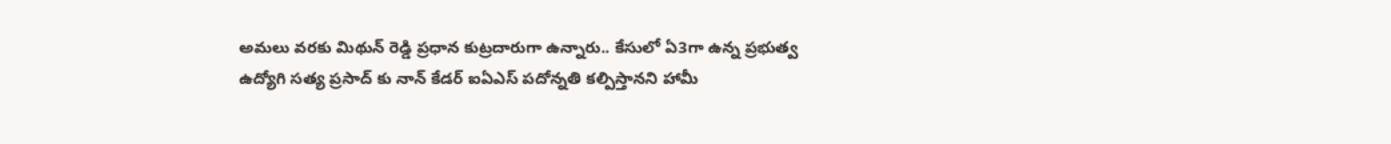అమలు వరకు మిథున్ రెడ్డి ప్రధాన కుట్రదారుగా ఉన్నారు.. కేసులో ఏ3గా ఉన్న ప్రభుత్వ ఉద్యోగి సత్య ప్రసాద్ కు నాన్ కేడర్ ఐఏఎస్ పదోన్నతి కల్పిస్తానని హామీ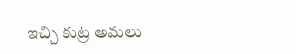ఇచ్చి కుట్ర అమలు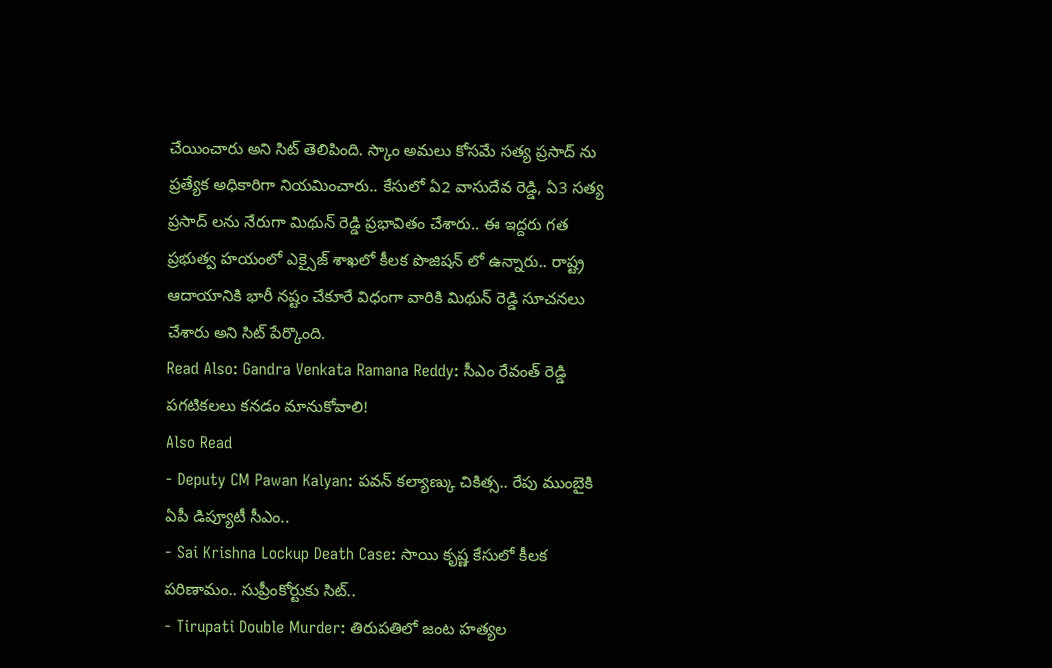చేయించారు అని సిట్ తెలిపింది. స్కాం అమలు కోసమే సత్య ప్రసాద్ ను ప్రత్యేక అధికారిగా నియమించారు.. కేసులో ఏ2 వాసుదేవ రెడ్డి, ఏ3 సత్య ప్రసాద్ లను నేరుగా మిథున్ రెడ్డి ప్రభావితం చేశారు.. ఈ ఇద్దరు గత ప్రభుత్వ హయంలో ఎక్సైజ్ శాఖలో కీలక పొజిషన్ లో ఉన్నారు.. రాష్ట్ర ఆదాయానికి భారీ నష్టం చేకూరే విధంగా వారికి మిథున్ రెడ్డి సూచనలు చేశారు అని సిట్ పేర్కొంది.
Read Also: Gandra Venkata Ramana Reddy: సీఎం రేవంత్ రెడ్డి పగటికలలు కనడం మానుకోవాలి!
Also Read
- Deputy CM Pawan Kalyan: పవన్ కల్యాణ్కు చికిత్స.. రేపు ముంబైకి ఏపీ డిప్యూటీ సీఎం..
- Sai Krishna Lockup Death Case: సాయి కృష్ణ కేసులో కీలక పరిణామం.. సుప్రీంకోర్టుకు సిట్..
- Tirupati Double Murder: తిరుపతిలో జంట హత్యల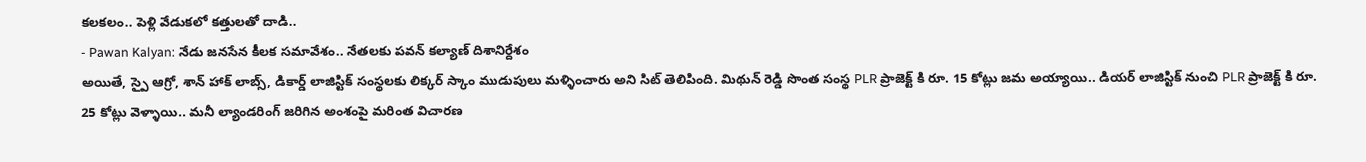కలకలం.. పెళ్లి వేడుకలో కత్తులతో దాడి..
- Pawan Kalyan: నేడు జనసేన కీలక సమావేశం.. నేతలకు పవన్ కల్యాణ్ దిశానిర్దేశం
అయితే, స్పై ఆగ్రో, శాన్ హాక్ లాబ్స్, డికార్డ్ లాజిస్టిక్ సంస్థలకు లిక్కర్ స్కాం ముడుపులు మళ్ళించారు అని సిట్ తెలిపింది. మిథున్ రెడ్డి సొంత సంస్థ PLR ప్రాజెక్ట్ కి రూ. 15 కోట్లు జమ అయ్యాయి.. డియర్ లాజిస్టిక్ నుంచి PLR ప్రాజెక్ట్ కి రూ. 25 కోట్లు వెళ్ళాయి.. మనీ ల్యాండరింగ్ జరిగిన అంశంపై మరింత విచారణ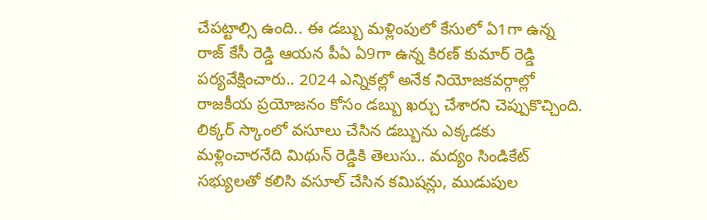చేపట్టాల్సి ఉంది.. ఈ డబ్బు మళ్లింపులో కేసులో ఏ1గా ఉన్న రాజ్ కేసీ రెడ్డి ఆయన పీఏ ఏ9గా ఉన్న కిరణ్ కుమార్ రెడ్డి పర్యవేక్షించారు.. 2024 ఎన్నికల్లో అనేక నియోజకవర్గాల్లో రాజకీయ ప్రయోజనం కోసం డబ్బు ఖర్చు చేశారని చెప్పుకొచ్చింది. లిక్కర్ స్కాంలో వసూలు చేసిన డబ్బును ఎక్కడకు మళ్లించారనేది మిథున్ రెడ్డికి తెలుసు.. మద్యం సిండికేట్ సభ్యులతో కలిసి వసూల్ చేసిన కమిషన్లు, ముడుపుల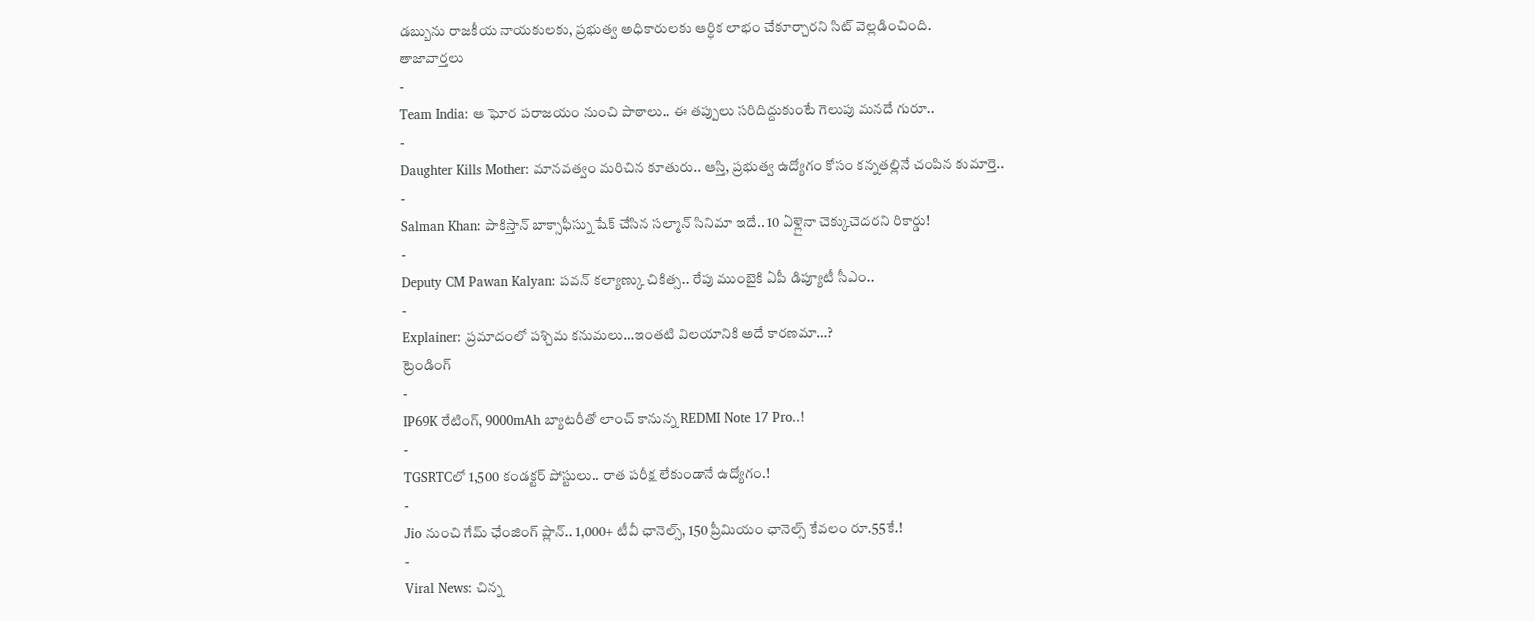డబ్బును రాజకీయ నాయకులకు, ప్రభుత్వ అధికారులకు ఆర్ధిక లాభం చేకూర్చారని సిట్ వెల్లడించింది.
తాజావార్తలు
-
Team India: ఆ ఘోర పరాజయం నుంచి పాఠాలు.. ఈ తప్పులు సరిదిద్దుకుంటే గెలుపు మనదే గురూ..
-
Daughter Kills Mother: మానవత్వం మరిచిన కూతురు.. ఆస్తి, ప్రభుత్వ ఉద్యోగం కోసం కన్నతల్లినే చంపిన కుమార్తె..
-
Salman Khan: పాకిస్తాన్ బాక్సాఫీస్ను షేక్ చేసిన సల్మాన్ సినిమా ఇదే.. 10 ఏళ్లైనా చెక్కుచెదరని రికార్డు!
-
Deputy CM Pawan Kalyan: పవన్ కల్యాణ్కు చికిత్స.. రేపు ముంబైకి ఏపీ డిప్యూటీ సీఎం..
-
Explainer: ప్రమాదంలో పశ్చిమ కనుమలు…ఇంతటి విలయానికి అదే కారణమా…?
ట్రెండింగ్
-
IP69K రేటింగ్, 9000mAh బ్యాటరీతో లాంచ్ కానున్న REDMI Note 17 Pro..!
-
TGSRTCలో 1,500 కండక్టర్ పోస్టులు.. రాత పరీక్ష లేకుండానే ఉద్యోగం.!
-
Jio నుంచి గేమ్ ఛేంజింగ్ ప్లాన్.. 1,000+ టీవీ ఛానెల్స్, 150 ప్రీమియం ఛానెల్స్ కేవలం రూ.55కే.!
-
Viral News: చిన్న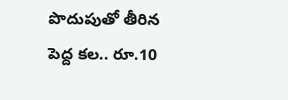పొదుపుతో తీరిన పెద్ద కల.. రూ.10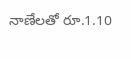నాణేలతో రూ.1.10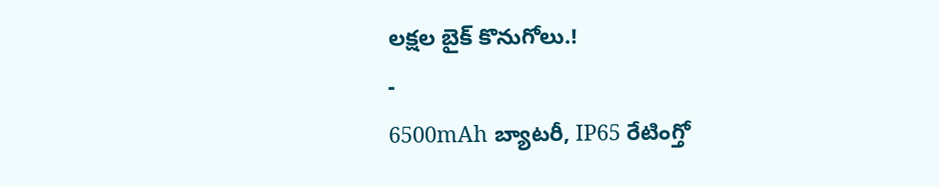లక్షల బైక్ కొనుగోలు.!
-
6500mAh బ్యాటరీ, IP65 రేటింగ్తో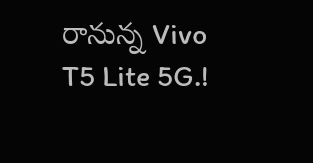రానున్న Vivo T5 Lite 5G.!